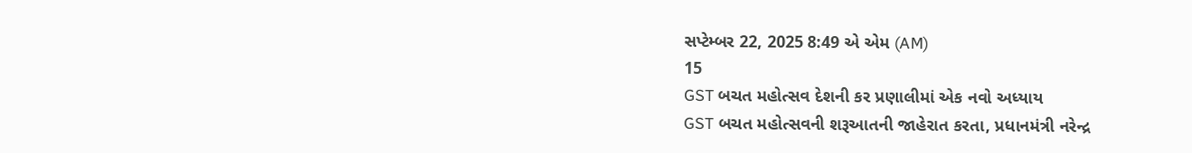સપ્ટેમ્બર 22, 2025 8:49 એ એમ (AM)
15
GST બચત મહોત્સવ દેશની કર પ્રણાલીમાં એક નવો અધ્યાય
GST બચત મહોત્સવની શરૂઆતની જાહેરાત કરતા, પ્રધાનમંત્રી નરેન્દ્ર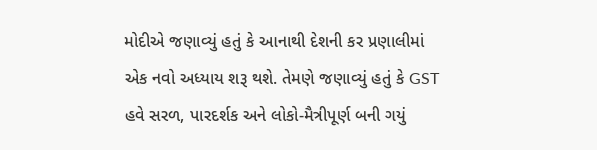મોદીએ જણાવ્યું હતું કે આનાથી દેશની કર પ્રણાલીમાં એક નવો અધ્યાય શરૂ થશે. તેમણે જણાવ્યું હતું કે GST હવે સરળ, પારદર્શક અને લોકો-મૈત્રીપૂર્ણ બની ગયું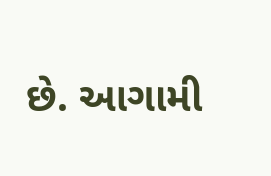છે. આગામી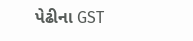પેઢીના GST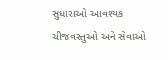સુધારાઓ આવશ્યક ચીજવસ્તુઓ અને સેવાઓ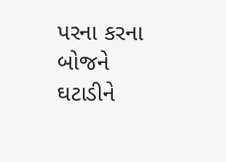પરના કરના બોજને ઘટાડીને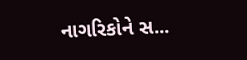નાગરિકોને સ...